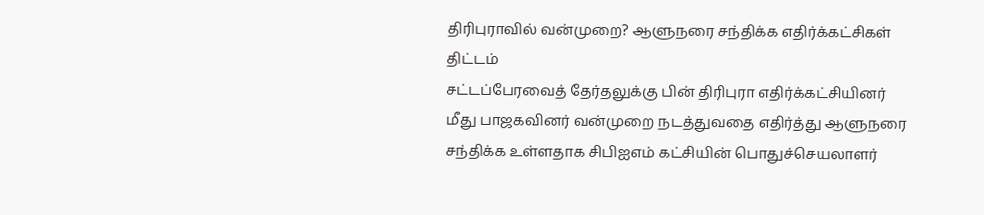திரிபுராவில் வன்முறை? ஆளுநரை சந்திக்க எதிர்க்கட்சிகள் திட்டம்
சட்டப்பேரவைத் தேர்தலுக்கு பின் திரிபுரா எதிர்க்கட்சியினர் மீது பாஜகவினர் வன்முறை நடத்துவதை எதிர்த்து ஆளுநரை சந்திக்க உள்ளதாக சிபிஐஎம் கட்சியின் பொதுச்செயலாளர்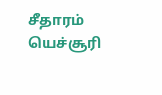சீதாரம் யெச்சூரி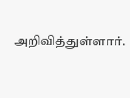அறிவித்துள்ளார்.